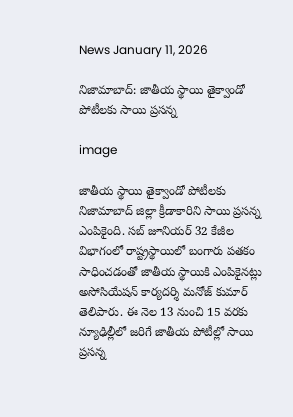News January 11, 2026

నిజామాబాద్: జాతీయ స్థాయి తైక్వాండో పోటీలకు సాయి ప్రసన్న

image

జాతీయ స్థాయి తైక్వాండో పోటీలకు నిజామాబాద్ జిల్లా క్రీడాకారిని సాయి ప్రసన్న ఎంపికైంది. సబ్ జూనియర్ 32 కేజీల విభాగంలో రాష్ట్రస్థాయిలో బంగారు పతకం సాధించడంతో జాతీయ స్థాయికి ఎంపికైనట్లు అసోసియేషన్ కార్యదర్శి మనోజ్ కుమార్ తెలిపారు. ఈ నెల 13 నుంచి 15 వరకు న్యూఢిల్లీలో జరిగే జాతీయ పోటీల్లో సాయి ప్రసన్న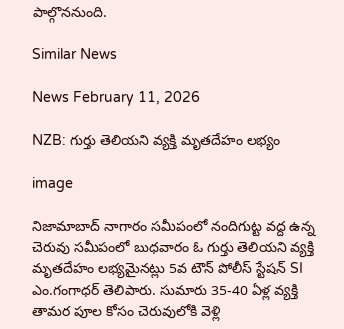పాల్గొననుంది.

Similar News

News February 11, 2026

NZB: గుర్తు తెలియని వ్యక్తి మృతదేహం లభ్యం

image

నిజామాబాద్ నాగారం సమీపంలో నందిగుట్ట వద్ద ఉన్న చెరువు సమీపంలో బుధవారం ఓ గుర్తు తెలియని వ్యక్తి మృతదేహం లభ్యమైనట్లు 5వ టౌన్ పోలీస్ స్టేషన్ SI ఎం.గంగాధర్ తెలిపారు. సుమారు 35-40 ఏళ్ల వ్యక్తి తామర పూల కోసం చెరువులోకి వెళ్లి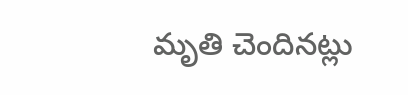మృతి చెందినట్లు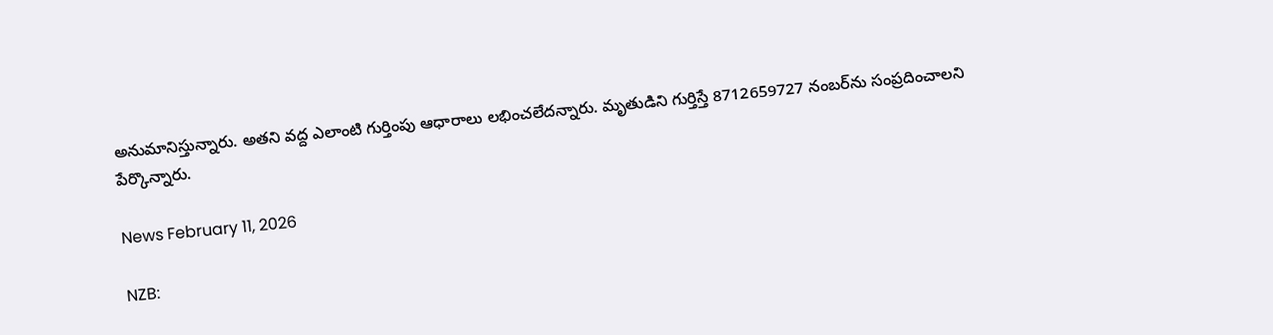అనుమానిస్తున్నారు. అతని వద్ద ఎలాంటి గుర్తింపు ఆధారాలు లభించలేదన్నారు. మృతుడిని గుర్తిస్తే 8712659727 నంబర్‌ను సంప్రదించాలని పేర్కొన్నారు.

News February 11, 2026

NZB: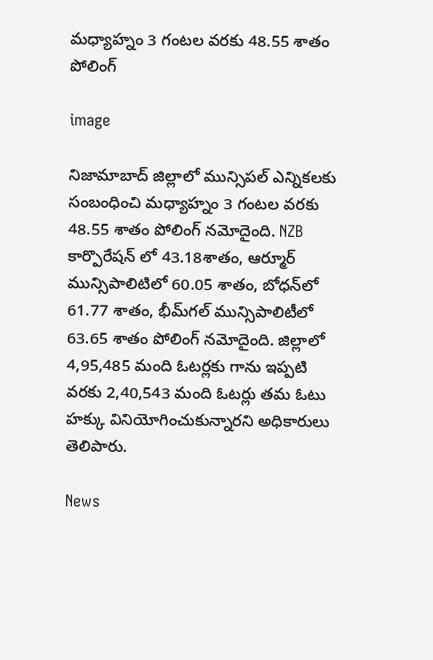మధ్యాహ్నం 3 గంటల వరకు 48.55 శాతం పోలింగ్

image

నిజామాబాద్ జిల్లాలో మున్సిపల్ ఎన్నికలకు సంబంధించి మధ్యాహ్నం 3 గంటల వరకు 48.55 శాతం పోలింగ్ నమోదైంది. NZB కార్పొరేషన్‌ లో 43.18శాతం, ఆర్మూర్ మున్సిపాలిటిలో 60.05 శాతం, బోధన్‌లో 61.77 శాతం, భీమ్‌గల్ మున్సిపాలిటీలో 63.65 శాతం పోలింగ్ నమోదైంది. జిల్లాలో 4,95,485 మంది ఓటర్లకు గాను ఇప్పటి వరకు 2,40,543 మంది ఓటర్లు తమ ఓటు హక్కు వినియోగించుకున్నారని అధికారులు తెలిపారు.

News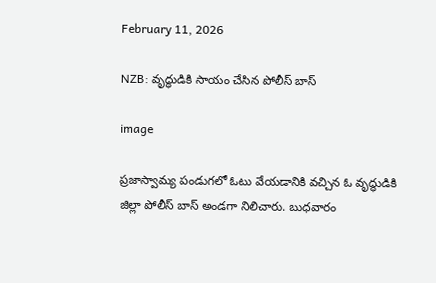February 11, 2026

NZB: వృద్ధుడికి సాయం చేసిన పోలీస్ బాస్

image

ప్రజాస్వామ్య పండుగలో ఓటు వేయడానికి వచ్చిన ఓ వృద్ధుడికి జిల్లా పోలీస్ బాస్ అండగా నిలిచారు. బుధవారం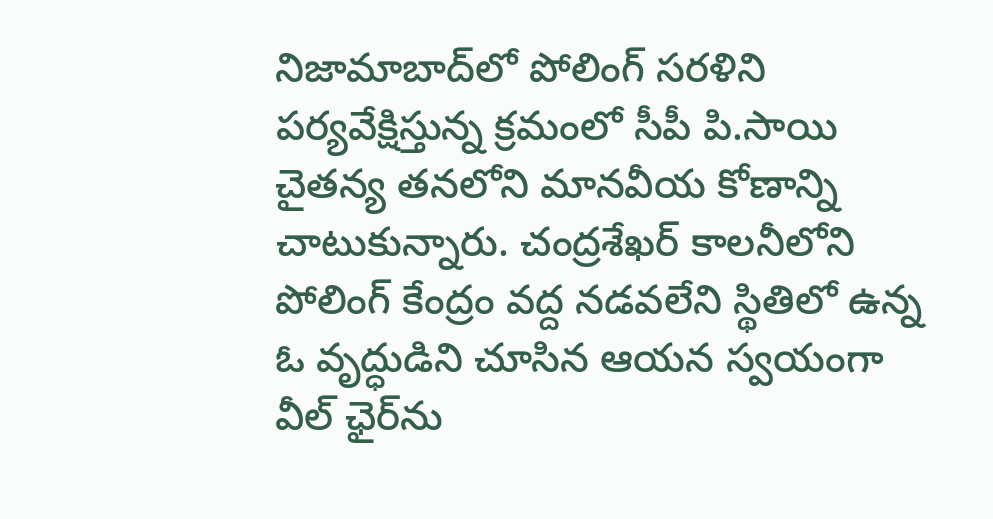నిజామాబాద్‌లో పోలింగ్ సరళిని పర్యవేక్షిస్తున్న క్రమంలో సీపీ పి.సాయి చైతన్య తనలోని మానవీయ కోణాన్ని చాటుకున్నారు. చంద్రశేఖర్ కాలనీలోని పోలింగ్ కేంద్రం వద్ద నడవలేని స్థితిలో ఉన్న ఓ వృద్ధుడిని చూసిన ఆయన స్వయంగా వీల్ ఛైర్‌ను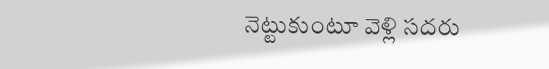నెట్టుకుంటూ వెళ్లి సదరు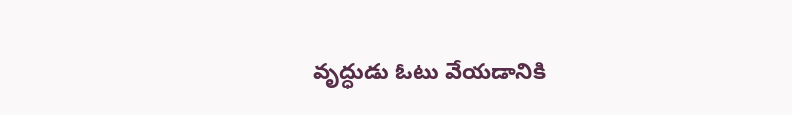వృద్ధుడు ఓటు వేయడానికి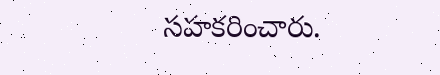సహకరించారు.